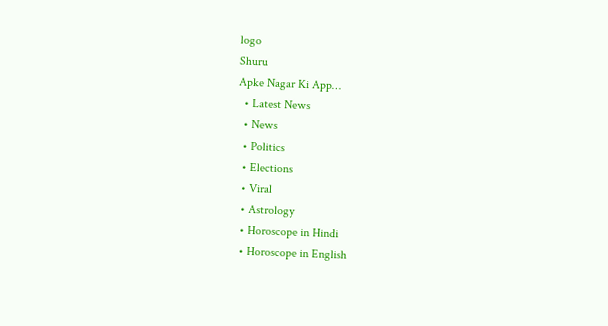logo
Shuru
Apke Nagar Ki App…
  • Latest News
  • News
  • Politics
  • Elections
  • Viral
  • Astrology
  • Horoscope in Hindi
  • Horoscope in English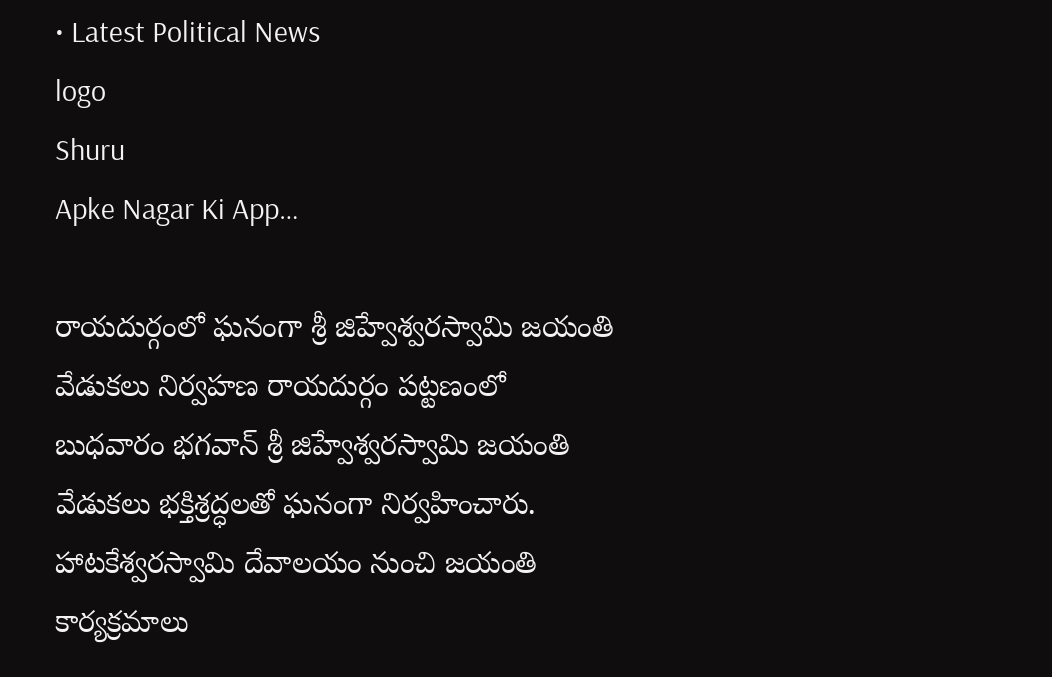• Latest Political News
logo
Shuru
Apke Nagar Ki App…

రాయదుర్గంలో ఘనంగా శ్రీ జిహ్వేశ్వరస్వామి జయంతి వేడుకలు నిర్వహణ రాయదుర్గం పట్టణంలో బుధవారం భగవాన్ శ్రీ జిహ్వేశ్వరస్వామి జయంతి వేడుకలు భక్తిశ్రద్ధలతో ఘనంగా నిర్వహించారు. హాటకేశ్వరస్వామి దేవాలయం నుంచి జయంతి కార్యక్రమాలు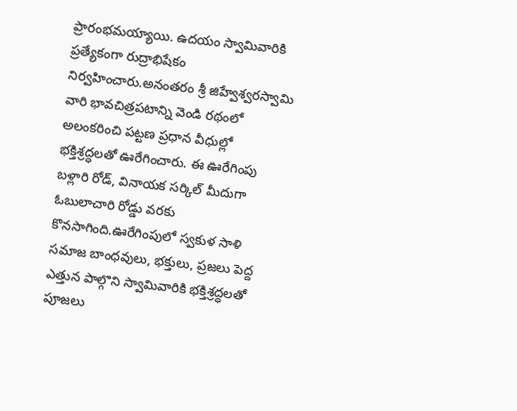ప్రారంభమయ్యాయి. ఉదయం స్వామివారికి ప్రత్యేకంగా రుద్రాభిషేకం నిర్వహించారు.అనంతరం శ్రీ జిహ్వేశ్వరస్వామి వారి భావచిత్రపటాన్ని వెండి రథంలో అలంకరించి పట్టణ ప్రధాన వీధుల్లో భక్తిశ్రద్ధలతో ఊరేగించారు. ఈ ఊరేగింపు బళ్లారి రోడ్, వినాయక సర్కిల్ మీదుగా ఓబులాచారి రోడ్డు వరకు కొనసాగింది.ఊరేగింపులో స్వకుళ సాళి సమాజ బాంధవులు, భక్తులు, ప్రజలు పెద్ద ఎత్తున పాల్గొని స్వామివారికి భక్తిశ్రద్ధలతో పూజలు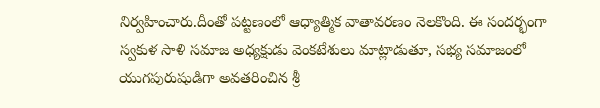నిర్వహించారు.దీంతో పట్టణంలో ఆధ్యాత్మిక వాతావరణం నెలకొంది. ఈ సందర్భంగా స్వకుళ సాళి సమాజ అధ్యక్షుడు వెంకటేశులు మాట్లాడుతూ, సభ్య సమాజంలో యుగపురుషుడిగా అవతరించిన శ్రీ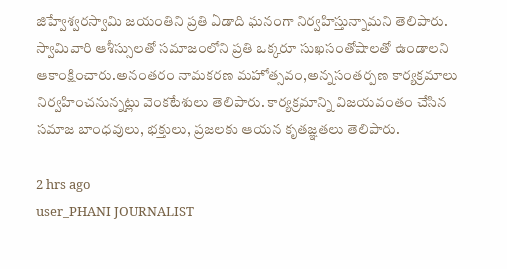జిహ్వేశ్వరస్వామి జయంతిని ప్రతి ఏడాది ఘనంగా నిర్వహిస్తున్నామని తెలిపారు. స్వామివారి ఆశీస్సులతో సమాజంలోని ప్రతి ఒక్కరూ సుఖసంతోషాలతో ఉండాలని ఆకాంక్షించారు.అనంతరం నామకరణ మహోత్సవం,అన్నసంతర్పణ కార్యక్రమాలు నిర్వహించనున్నట్లు వెంకటేశులు తెలిపారు. కార్యక్రమాన్ని విజయవంతం చేసిన సమాజ బాంధవులు, భక్తులు, ప్రజలకు ఆయన కృతజ్ఞతలు తెలిపారు.

2 hrs ago
user_PHANI JOURNALIST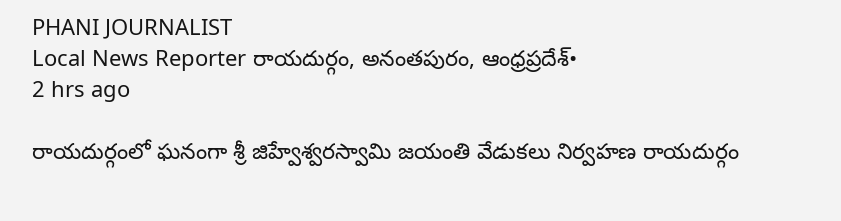PHANI JOURNALIST
Local News Reporter రాయదుర్గం, అనంతపురం, ఆంధ్రప్రదేశ్•
2 hrs ago

రాయదుర్గంలో ఘనంగా శ్రీ జిహ్వేశ్వరస్వామి జయంతి వేడుకలు నిర్వహణ రాయదుర్గం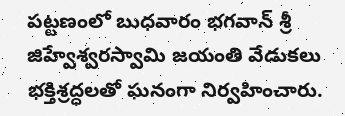పట్టణంలో బుధవారం భగవాన్ శ్రీ జిహ్వేశ్వరస్వామి జయంతి వేడుకలు భక్తిశ్రద్ధలతో ఘనంగా నిర్వహించారు.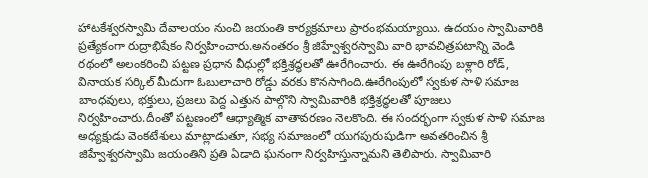హాటకేశ్వరస్వామి దేవాలయం నుంచి జయంతి కార్యక్రమాలు ప్రారంభమయ్యాయి. ఉదయం స్వామివారికి ప్రత్యేకంగా రుద్రాభిషేకం నిర్వహించారు.అనంతరం శ్రీ జిహ్వేశ్వరస్వామి వారి భావచిత్రపటాన్ని వెండి రథంలో అలంకరించి పట్టణ ప్రధాన వీధుల్లో భక్తిశ్రద్ధలతో ఊరేగించారు. ఈ ఊరేగింపు బళ్లారి రోడ్, వినాయక సర్కిల్ మీదుగా ఓబులాచారి రోడ్డు వరకు కొనసాగింది.ఊరేగింపులో స్వకుళ సాళి సమాజ బాంధవులు, భక్తులు, ప్రజలు పెద్ద ఎత్తున పాల్గొని స్వామివారికి భక్తిశ్రద్ధలతో పూజలు నిర్వహించారు.దీంతో పట్టణంలో ఆధ్యాత్మిక వాతావరణం నెలకొంది. ఈ సందర్భంగా స్వకుళ సాళి సమాజ అధ్యక్షుడు వెంకటేశులు మాట్లాడుతూ, సభ్య సమాజంలో యుగపురుషుడిగా అవతరించిన శ్రీ జిహ్వేశ్వరస్వామి జయంతిని ప్రతి ఏడాది ఘనంగా నిర్వహిస్తున్నామని తెలిపారు. స్వామివారి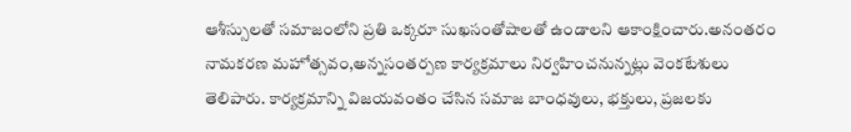ఆశీస్సులతో సమాజంలోని ప్రతి ఒక్కరూ సుఖసంతోషాలతో ఉండాలని ఆకాంక్షించారు.అనంతరం నామకరణ మహోత్సవం,అన్నసంతర్పణ కార్యక్రమాలు నిర్వహించనున్నట్లు వెంకటేశులు తెలిపారు. కార్యక్రమాన్ని విజయవంతం చేసిన సమాజ బాంధవులు, భక్తులు, ప్రజలకు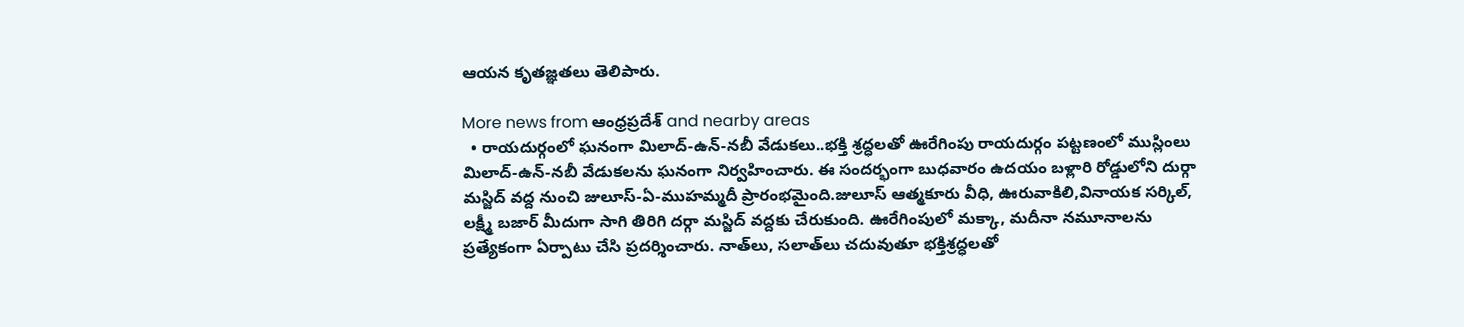ఆయన కృతజ్ఞతలు తెలిపారు.

More news from ఆంధ్రప్రదేశ్ and nearby areas
  • రాయదుర్గంలో ఘనంగా మిలాద్-ఉన్-నబీ వేడుకలు..భక్తి శ్రద్ధలతో ఊరేగింపు రాయదుర్గం పట్టణంలో ముస్లింలు మిలాద్-ఉన్-నబీ వేడుకలను ఘనంగా నిర్వహించారు. ఈ సందర్భంగా బుధవారం ఉదయం బళ్లారి రోడ్డులోని దుర్గా మస్జిద్‌ వద్ద నుంచి జులూస్-ఏ-ముహమ్మదీ ప్రారంభమైంది.జులూస్‌ ఆత్మకూరు వీధి, ఊరువాకిలి,వినాయక సర్కిల్‌, లక్ష్మీ బజార్‌ మీదుగా సాగి తిరిగి దర్గా మస్జిద్‌ వద్దకు చేరుకుంది. ఊరేగింపులో మక్కా, మదీనా నమూనాలను ప్రత్యేకంగా ఏర్పాటు చేసి ప్రదర్శించారు. నాత్‌లు, సలాత్‌లు చదువుతూ భక్తిశ్రద్ధలతో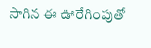సాగిన ఈ ఊరేగింపుతో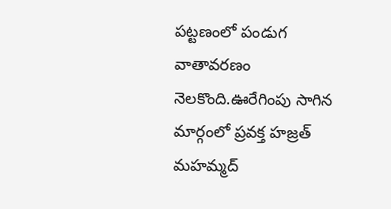పట్టణంలో పండుగ వాతావరణం నెలకొంది.ఊరేగింపు సాగిన మార్గంలో ప్రవక్త హజ్రత్‌ మహమ్మద్‌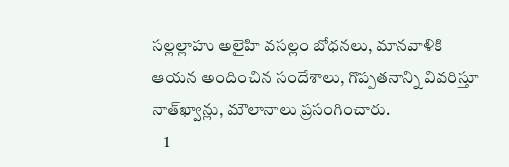సల్లల్లాహు అలైహి వసల్లం బోధనలు, మానవాళికి ఆయన అందించిన సందేశాలు, గొప్పతనాన్ని వివరిస్తూ నాత్‌ఖ్వాన్లు, మౌలానాలు ప్రసంగించారు.
    1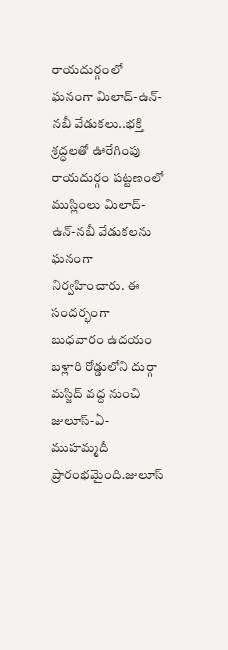రాయదుర్గంలో ఘనంగా మిలాద్-ఉన్-నబీ వేడుకలు..భక్తి శ్రద్ధలతో ఊరేగింపు
రాయదుర్గం పట్టణంలో ముస్లింలు మిలాద్-ఉన్-నబీ వేడుకలను ఘనంగా నిర్వహించారు. ఈ సందర్భంగా బుధవారం ఉదయం బళ్లారి రోడ్డులోని దుర్గా మస్జిద్‌ వద్ద నుంచి జులూస్-ఏ-ముహమ్మదీ ప్రారంభమైంది.జులూస్‌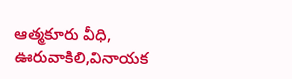ఆత్మకూరు వీధి, ఊరువాకిలి,వినాయక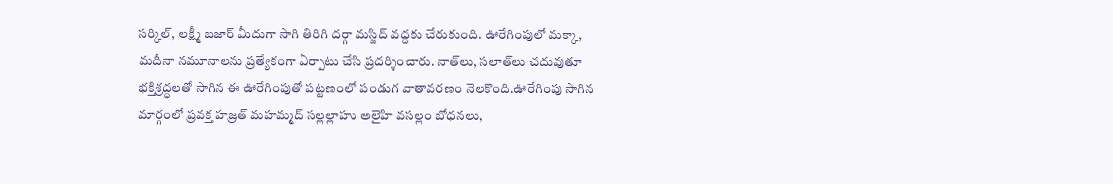సర్కిల్‌, లక్ష్మీ బజార్‌ మీదుగా సాగి తిరిగి దర్గా మస్జిద్‌ వద్దకు చేరుకుంది. ఊరేగింపులో మక్కా, మదీనా నమూనాలను ప్రత్యేకంగా ఏర్పాటు చేసి ప్రదర్శించారు. నాత్‌లు, సలాత్‌లు చదువుతూ భక్తిశ్రద్ధలతో సాగిన ఈ ఊరేగింపుతో పట్టణంలో పండుగ వాతావరణం నెలకొంది.ఊరేగింపు సాగిన మార్గంలో ప్రవక్త హజ్రత్‌ మహమ్మద్‌ సల్లల్లాహు అలైహి వసల్లం బోధనలు,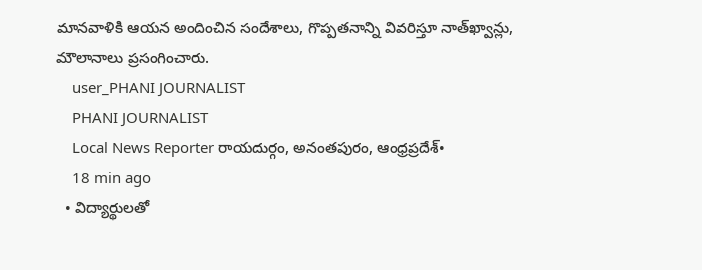మానవాళికి ఆయన అందించిన సందేశాలు, గొప్పతనాన్ని వివరిస్తూ నాత్‌ఖ్వాన్లు, మౌలానాలు ప్రసంగించారు.
    user_PHANI JOURNALIST
    PHANI JOURNALIST
    Local News Reporter రాయదుర్గం, అనంతపురం, ఆంధ్రప్రదేశ్•
    18 min ago
  • విద్యార్థులతో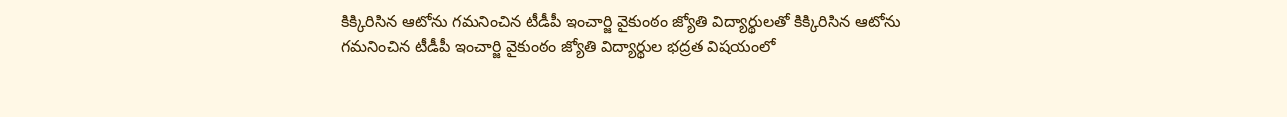కిక్కిరిసిన ఆటోను గమనించిన టీడీపీ ఇంచార్జి వైకుంఠం జ్యోతి విద్యార్థులతో కిక్కిరిసిన ఆటోను గమనించిన టీడీపీ ఇంచార్జి వైకుంఠం జ్యోతి విద్యార్థుల భద్రత విషయంలో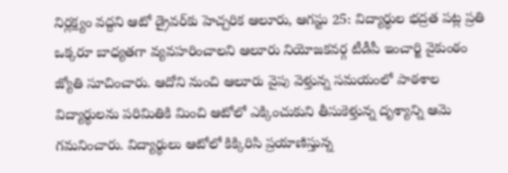నిర్లక్ష్యం వద్దని ఆటో డ్రైవర్‌కు హెచ్చరిక ఆలూరు, ఆగస్టు 25: విద్యార్థుల భద్రత పట్ల ప్రతి ఒక్కరూ బాధ్యతగా వ్యవహరించాలని ఆలూరు నియోజకవర్గ టీడీపీ ఇంచార్జి వైకుంఠం జ్యోతి సూచించారు. ఆదోని నుంచి ఆలూరు వైపు వెళ్తున్న సమయంలో పాఠశాల విద్యార్థులను పరిమితికి మించి ఆటోలో ఎక్కించుకుని తీసుకెళ్తున్న దృశ్యాన్ని ఆమె గమనించారు. విద్యార్థులు ఆటోలో కిక్కిరిసి ప్రయాణిస్తున్న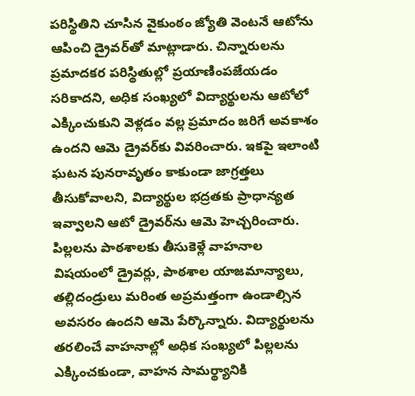పరిస్థితిని చూసిన వైకుంఠం జ్యోతి వెంటనే ఆటోను ఆపించి డ్రైవర్‌తో మాట్లాడారు. చిన్నారులను ప్రమాదకర పరిస్థితుల్లో ప్రయాణింపజేయడం సరికాదని, అధిక సంఖ్యలో విద్యార్థులను ఆటోలో ఎక్కించుకుని వెళ్లడం వల్ల ప్రమాదం జరిగే అవకాశం ఉందని ఆమె డ్రైవర్‌కు వివరించారు. ఇకపై ఇలాంటి ఘటన పునరావృతం కాకుండా జాగ్రత్తలు తీసుకోవాలని, విద్యార్థుల భద్రతకు ప్రాధాన్యత ఇవ్వాలని ఆటో డ్రైవర్‌ను ఆమె హెచ్చరించారు. పిల్లలను పాఠశాలకు తీసుకెళ్లే వాహనాల విషయంలో డ్రైవర్లు, పాఠశాల యాజమాన్యాలు, తల్లిదండ్రులు మరింత అప్రమత్తంగా ఉండాల్సిన అవసరం ఉందని ఆమె పేర్కొన్నారు. విద్యార్థులను తరలించే వాహనాల్లో అధిక సంఖ్యలో పిల్లలను ఎక్కించకుండా, వాహన సామర్థ్యానికి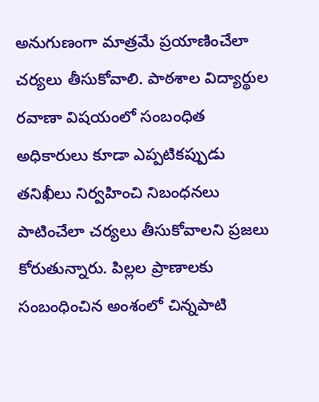అనుగుణంగా మాత్రమే ప్రయాణించేలా చర్యలు తీసుకోవాలి. పాఠశాల విద్యార్థుల రవాణా విషయంలో సంబంధిత అధికారులు కూడా ఎప్పటికప్పుడు తనిఖీలు నిర్వహించి నిబంధనలు పాటించేలా చర్యలు తీసుకోవాలని ప్రజలు కోరుతున్నారు. పిల్లల ప్రాణాలకు సంబంధించిన అంశంలో చిన్నపాటి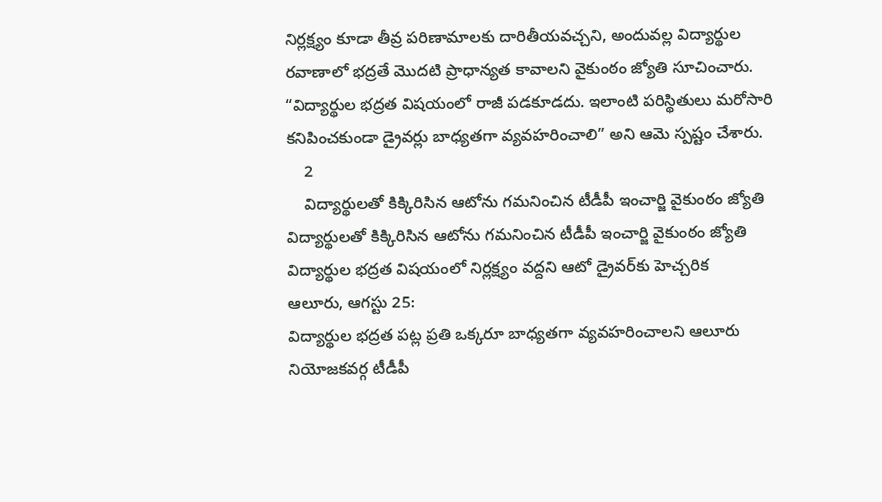నిర్లక్ష్యం కూడా తీవ్ర పరిణామాలకు దారితీయవచ్చని, అందువల్ల విద్యార్థుల రవాణాలో భద్రతే మొదటి ప్రాధాన్యత కావాలని వైకుంఠం జ్యోతి సూచించారు. “విద్యార్థుల భద్రత విషయంలో రాజీ పడకూడదు. ఇలాంటి పరిస్థితులు మరోసారి కనిపించకుండా డ్రైవర్లు బాధ్యతగా వ్యవహరించాలి” అని ఆమె స్పష్టం చేశారు.
    2
    విద్యార్థులతో కిక్కిరిసిన ఆటోను గమనించిన టీడీపీ ఇంచార్జి వైకుంఠం జ్యోతి
విద్యార్థులతో కిక్కిరిసిన ఆటోను గమనించిన టీడీపీ ఇంచార్జి వైకుంఠం జ్యోతి
విద్యార్థుల భద్రత విషయంలో నిర్లక్ష్యం వద్దని ఆటో డ్రైవర్‌కు హెచ్చరిక
ఆలూరు, ఆగస్టు 25:
విద్యార్థుల భద్రత పట్ల ప్రతి ఒక్కరూ బాధ్యతగా వ్యవహరించాలని ఆలూరు నియోజకవర్గ టీడీపీ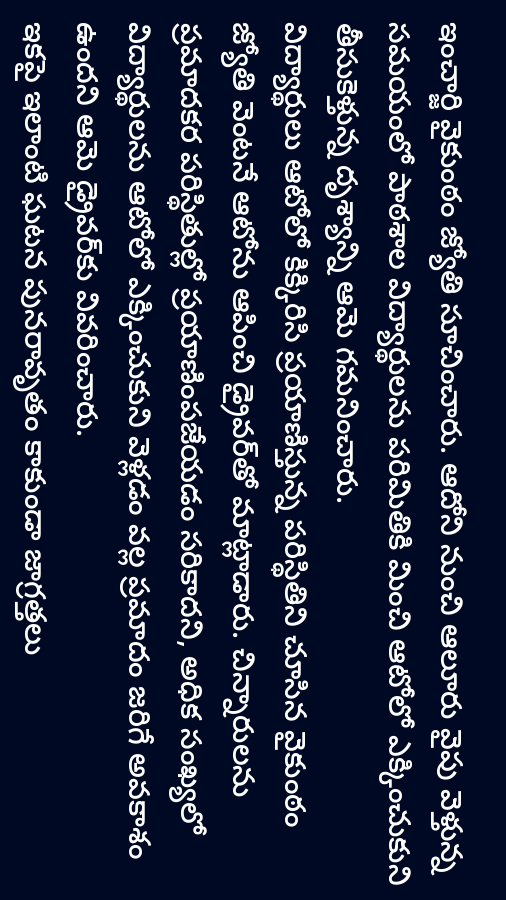ఇంచార్జి వైకుంఠం జ్యోతి సూచించారు. ఆదోని నుంచి ఆలూరు వైపు వెళ్తున్న సమయంలో పాఠశాల విద్యార్థులను పరిమితికి మించి ఆటోలో ఎక్కించుకుని తీసుకెళ్తున్న దృశ్యాన్ని ఆమె గమనించారు.
విద్యార్థులు ఆటోలో కిక్కిరిసి ప్రయాణిస్తున్న పరిస్థితిని చూసిన వైకుంఠం జ్యోతి వెంటనే ఆటోను ఆపించి డ్రైవర్‌తో మాట్లాడారు. చిన్నారులను ప్రమాదకర పరిస్థితుల్లో ప్రయాణింపజేయడం సరికాదని, అధిక సంఖ్యలో విద్యార్థులను ఆటోలో ఎక్కించుకుని వెళ్లడం వల్ల ప్రమాదం జరిగే అవకాశం ఉందని ఆమె డ్రైవర్‌కు వివరించారు.
ఇకపై ఇలాంటి ఘటన పునరావృతం కాకుండా జాగ్రత్తలు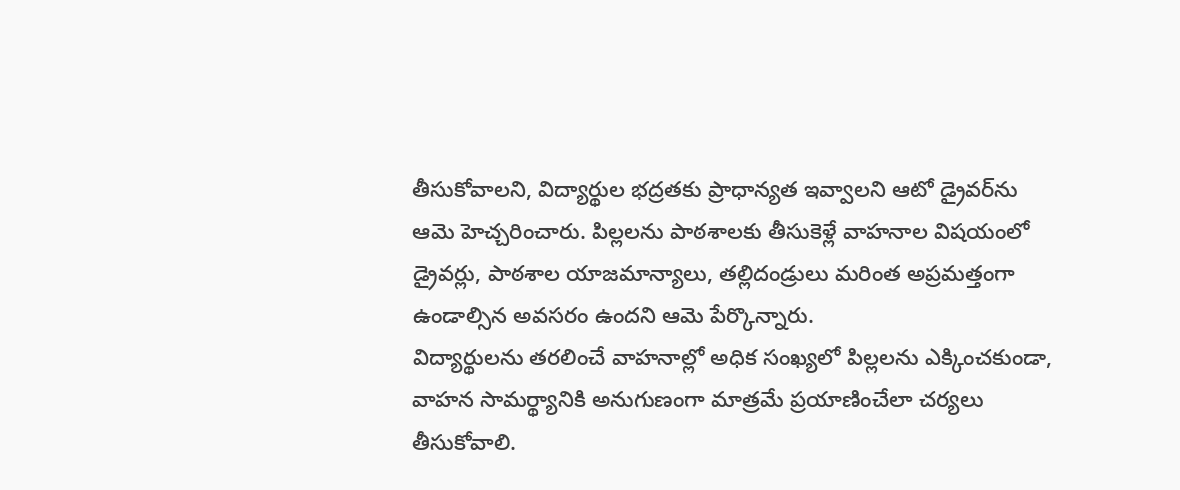తీసుకోవాలని, విద్యార్థుల భద్రతకు ప్రాధాన్యత ఇవ్వాలని ఆటో డ్రైవర్‌ను ఆమె హెచ్చరించారు. పిల్లలను పాఠశాలకు తీసుకెళ్లే వాహనాల విషయంలో డ్రైవర్లు, పాఠశాల యాజమాన్యాలు, తల్లిదండ్రులు మరింత అప్రమత్తంగా ఉండాల్సిన అవసరం ఉందని ఆమె పేర్కొన్నారు.
విద్యార్థులను తరలించే వాహనాల్లో అధిక సంఖ్యలో పిల్లలను ఎక్కించకుండా, వాహన సామర్థ్యానికి అనుగుణంగా మాత్రమే ప్రయాణించేలా చర్యలు తీసుకోవాలి.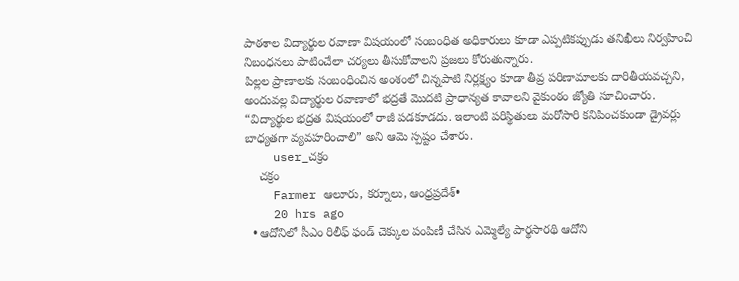పాఠశాల విద్యార్థుల రవాణా విషయంలో సంబంధిత అధికారులు కూడా ఎప్పటికప్పుడు తనిఖీలు నిర్వహించి నిబంధనలు పాటించేలా చర్యలు తీసుకోవాలని ప్రజలు కోరుతున్నారు.
పిల్లల ప్రాణాలకు సంబంధించిన అంశంలో చిన్నపాటి నిర్లక్ష్యం కూడా తీవ్ర పరిణామాలకు దారితీయవచ్చని, అందువల్ల విద్యార్థుల రవాణాలో భద్రతే మొదటి ప్రాధాన్యత కావాలని వైకుంఠం జ్యోతి సూచించారు.
“విద్యార్థుల భద్రత విషయంలో రాజీ పడకూడదు. ఇలాంటి పరిస్థితులు మరోసారి కనిపించకుండా డ్రైవర్లు బాధ్యతగా వ్యవహరించాలి” అని ఆమె స్పష్టం చేశారు.
    user_చక్రం
    చక్రం
    Farmer ఆలూరు, కర్నూలు, ఆంధ్రప్రదేశ్•
    20 hrs ago
  • ఆదోనిలో సీఎం రిలీఫ్ ఫండ్ చెక్కుల పంపిణీ చేసిన ఎమ్మెల్యే పార్థసారథి ఆదోని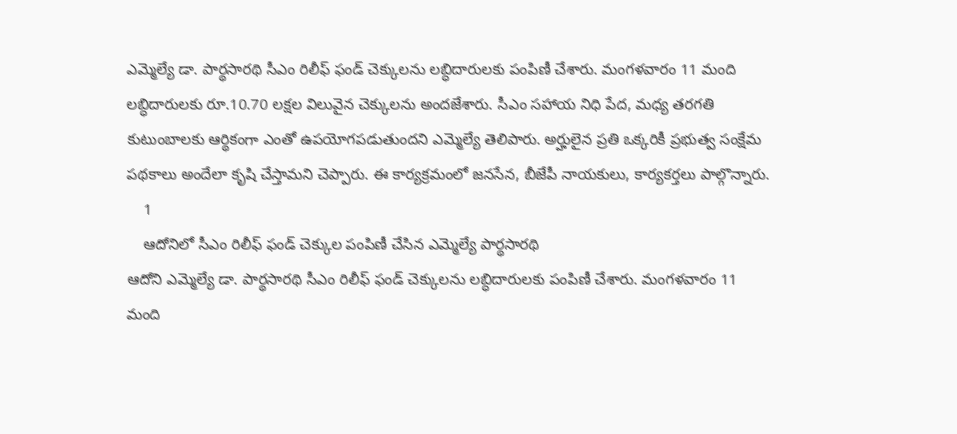ఎమ్మెల్యే డా. పార్థసారథి సీఎం రిలీఫ్ ఫండ్ చెక్కులను లబ్ధిదారులకు పంపిణీ చేశారు. మంగళవారం 11 మంది లబ్ధిదారులకు రూ.10.70 లక్షల విలువైన చెక్కులను అందజేశారు. సీఎం సహాయ నిధి పేద, మధ్య తరగతి కుటుంబాలకు ఆర్థికంగా ఎంతో ఉపయోగపడుతుందని ఎమ్మెల్యే తెలిపారు. అర్హులైన ప్రతి ఒక్కరికీ ప్రభుత్వ సంక్షేమ పథకాలు అందేలా కృషి చేస్తామని చెప్పారు. ఈ కార్యక్రమంలో జనసేన, బీజేపీ నాయకులు, కార్యకర్తలు పాల్గొన్నారు.
    1
    ఆదోనిలో సీఎం రిలీఫ్ ఫండ్ చెక్కుల పంపిణీ చేసిన ఎమ్మెల్యే పార్థసారథి
ఆదోని ఎమ్మెల్యే డా. పార్థసారథి సీఎం రిలీఫ్ ఫండ్ చెక్కులను లబ్ధిదారులకు పంపిణీ చేశారు. మంగళవారం 11 మంది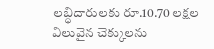లబ్ధిదారులకు రూ.10.70 లక్షల విలువైన చెక్కులను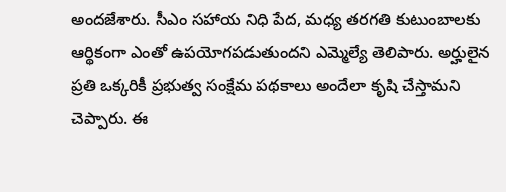అందజేశారు. సీఎం సహాయ నిధి పేద, మధ్య తరగతి కుటుంబాలకు ఆర్థికంగా ఎంతో ఉపయోగపడుతుందని ఎమ్మెల్యే తెలిపారు. అర్హులైన ప్రతి ఒక్కరికీ ప్రభుత్వ సంక్షేమ పథకాలు అందేలా కృషి చేస్తామని చెప్పారు. ఈ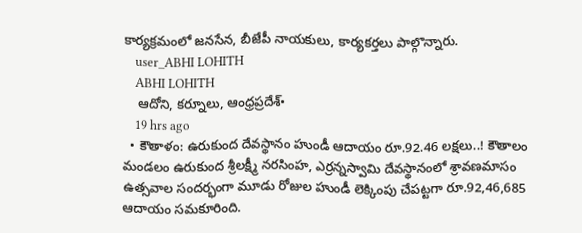కార్యక్రమంలో జనసేన, బీజేపీ నాయకులు, కార్యకర్తలు పాల్గొన్నారు.
    user_ABHI LOHITH
    ABHI LOHITH
    ఆదోని, కర్నూలు, ఆంధ్రప్రదేశ్•
    19 hrs ago
  • కౌతాళం: ఉరుకుంద దేవస్థానం హుండీ ఆదాయం రూ.92.46 లక్షలు..! కౌతాలం మండలం ఉరుకుంద శ్రీలక్ష్మీ నరసింహ, ఎర్రన్నస్వామి దేవస్థానంలో శ్రావణమాసం ఉత్సవాల సందర్భంగా మూడు రోజుల హుండీ లెక్కింపు చేపట్టగా రూ.92,46,685 ఆదాయం సమకూరింది.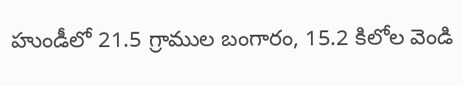హుండీలో 21.5 గ్రాముల బంగారం, 15.2 కిలోల వెండి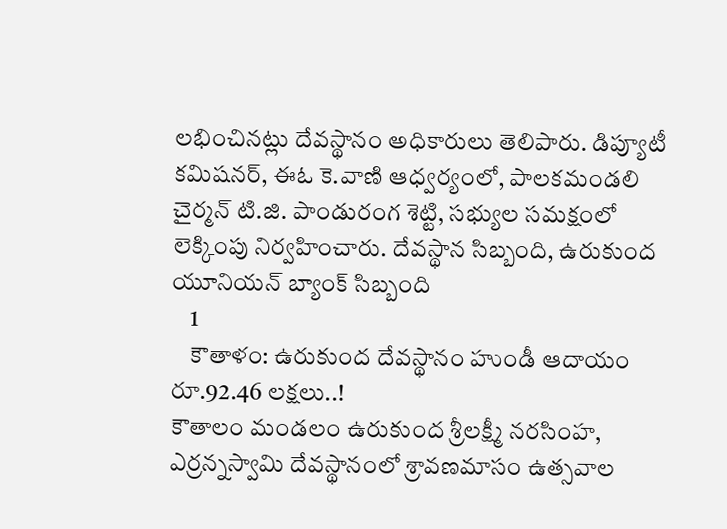లభించినట్లు దేవస్థానం అధికారులు తెలిపారు. డిప్యూటీ కమిషనర్, ఈఓ కె.వాణి ఆధ్వర్యంలో, పాలకమండలి చైర్మన్ టి.జి. పాండురంగ శెట్టి, సభ్యుల సమక్షంలో లెక్కింపు నిర్వహించారు. దేవస్థాన సిబ్బంది, ఉరుకుంద యూనియన్ బ్యాంక్ సిబ్బంది
    1
    కౌతాళం: ఉరుకుంద దేవస్థానం హుండీ ఆదాయం రూ.92.46 లక్షలు..!
కౌతాలం మండలం ఉరుకుంద శ్రీలక్ష్మీ నరసింహ, ఎర్రన్నస్వామి దేవస్థానంలో శ్రావణమాసం ఉత్సవాల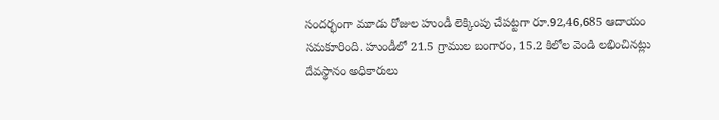సందర్భంగా మూడు రోజుల హుండీ లెక్కింపు చేపట్టగా రూ.92,46,685 ఆదాయం సమకూరింది. హుండీలో 21.5 గ్రాముల బంగారం, 15.2 కిలోల వెండి లభించినట్లు దేవస్థానం అధికారులు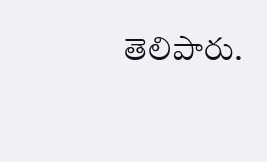తెలిపారు.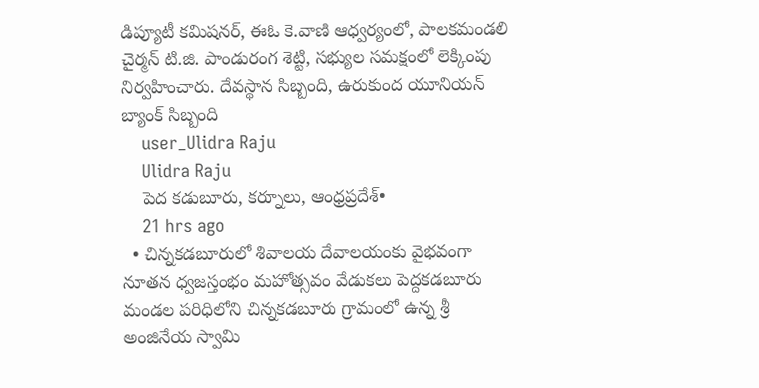డిప్యూటీ కమిషనర్, ఈఓ కె.వాణి ఆధ్వర్యంలో, పాలకమండలి చైర్మన్ టి.జి. పాండురంగ శెట్టి, సభ్యుల సమక్షంలో లెక్కింపు నిర్వహించారు. దేవస్థాన సిబ్బంది, ఉరుకుంద యూనియన్ బ్యాంక్ సిబ్బంది
    user_Ulidra Raju
    Ulidra Raju
    పెద కడుబూరు, కర్నూలు, ఆంధ్రప్రదేశ్•
    21 hrs ago
  • చిన్నకడబూరులో శివాలయ దేవాలయంకు వైభవంగా నూతన ధ్వజస్తంభం మహోత్సవం వేడుకలు పెద్దకడబూరు మండల పరిధిలోని చిన్నకడబూరు గ్రామంలో ఉన్న శ్రీ అంజినేయ స్వామి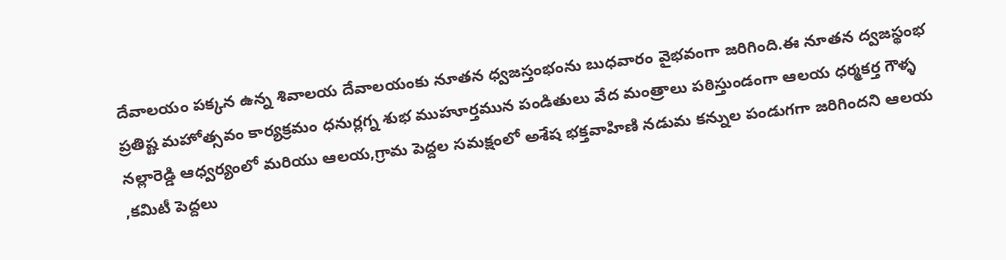దేవాలయం పక్కన ఉన్న శివాలయ దేవాలయంకు నూతన ధ్వజస్తంభంను బుధవారం వైభవంగా జరిగింది.ఈ నూతన ద్వజస్థంభ ప్రతిష్ట మహోత్సవం కార్యక్రమం ధనుర్లగ్న శుభ ముహూర్తమున పండితులు వేద మంత్రాలు పఠిస్తుండంగా ఆలయ ధర్మకర్త గౌళ్ళ నల్లారెడ్డి ఆధ్వర్యంలో మరియు ఆలయ,గ్రామ పెద్దల సమక్షంలో అశేష భక్తవాహిణి నడుమ కన్నుల పండుగగా జరిగిందని ఆలయ ,కమిటీ పెద్దలు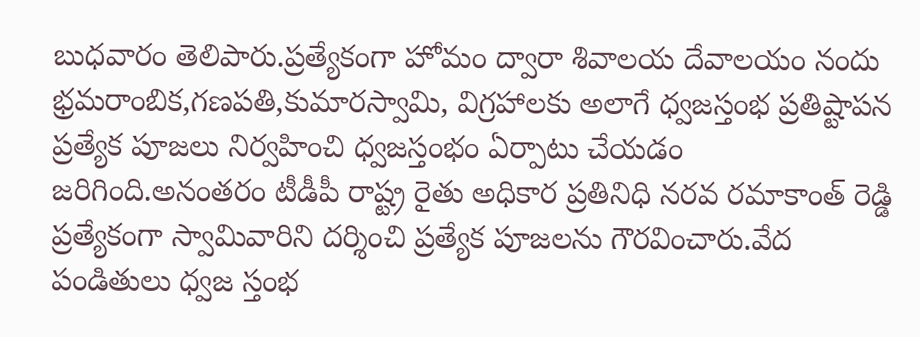బుధవారం తెలిపారు.ప్రత్యేకంగా హోమం ద్వారా శివాలయ దేవాలయం నందు భ్రమరాంబిక,గణపతి,కుమారస్వామి, విగ్రహాలకు అలాగే ధ్వజస్తంభ ప్రతిష్టాపన ప్రత్యేక పూజలు నిర్వహించి ధ్వజస్తంభం ఏర్పాటు చేయడం జరిగింది.అనంతరం టీడీపీ రాష్ట్ర రైతు అధికార ప్రతినిధి నరవ రమాకాంత్ రెడ్డి ప్రత్యేకంగా స్వామివారిని దర్శించి ప్రత్యేక పూజలను గౌరవించారు.వేద పండితులు ధ్వజ స్తంభ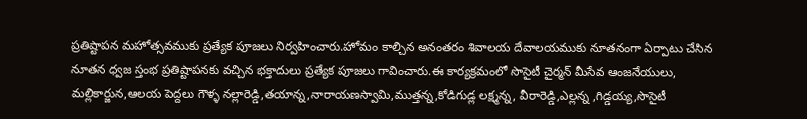ప్రతిష్టాపన మహోత్సవముకు ప్రత్యేక పూజలు నిర్వహించారు.హోమం కాల్చిన అనంతరం శివాలయ దేవాలయముకు నూతనంగా ఏర్పాటు చేసిన నూతన ధ్వజ స్తంభ ప్రతిష్టాపనకు వచ్చిన భక్తాదులు ప్రత్యేక పూజలు గావించారు.ఈ కార్యక్రమంలో సొసైటీ చైర్మన్ మీసేవ ఆంజనేయులు, మల్లికార్జున,ఆలయ పెద్దలు గౌళ్ళ నల్లారెడ్డి,తయాన్న,నారాయణస్వామి,ముత్తన్న,కోడిగుడ్ల లక్ష్మన్న, వీరారెడ్డి,ఎల్లన్న ,గిడ్డయ్య,సొసైటీ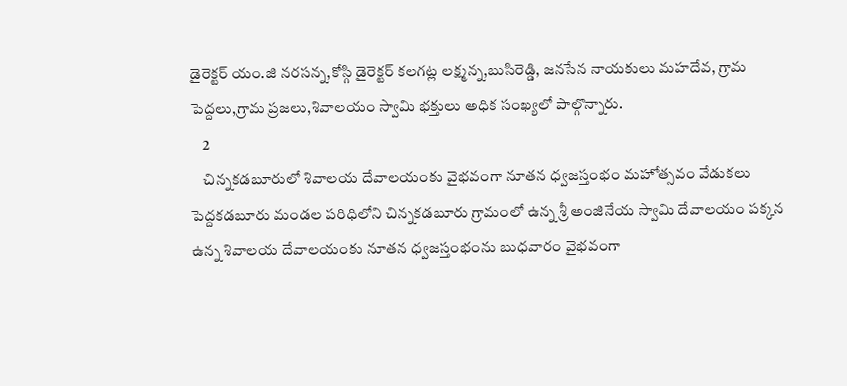డైరెక్టర్ యం.జి నరసన్న,కోస్గి డైరెక్టర్ కలగట్ల లక్ష్మన్న,బుసిరెడ్డి, జనసేన నాయకులు మహదేవ, గ్రామ పెద్దలు,గ్రామ ప్రజలు,శివాలయం స్వామి భక్తులు అధిక సంఖ్యలో పాల్గొన్నారు.
    2
    చిన్నకడబూరులో శివాలయ దేవాలయంకు వైభవంగా నూతన ధ్వజస్తంభం మహోత్సవం వేడుకలు
పెద్దకడబూరు మండల పరిధిలోని చిన్నకడబూరు గ్రామంలో ఉన్న శ్రీ అంజినేయ స్వామి దేవాలయం పక్కన ఉన్న శివాలయ దేవాలయంకు నూతన ధ్వజస్తంభంను బుధవారం వైభవంగా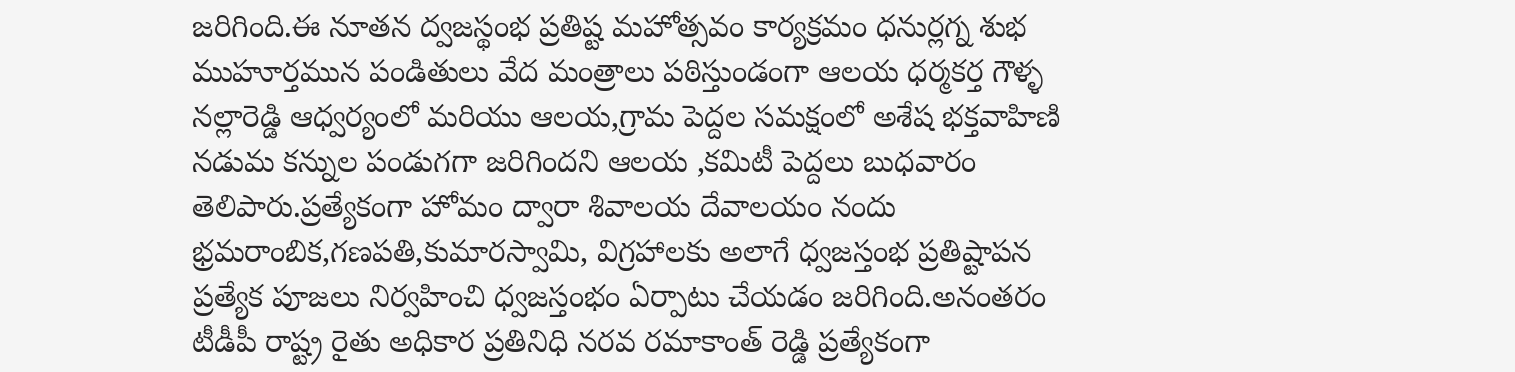జరిగింది.ఈ నూతన ద్వజస్థంభ ప్రతిష్ట మహోత్సవం కార్యక్రమం ధనుర్లగ్న శుభ ముహూర్తమున పండితులు వేద మంత్రాలు పఠిస్తుండంగా ఆలయ ధర్మకర్త గౌళ్ళ నల్లారెడ్డి ఆధ్వర్యంలో మరియు ఆలయ,గ్రామ పెద్దల సమక్షంలో అశేష భక్తవాహిణి నడుమ కన్నుల పండుగగా జరిగిందని ఆలయ ,కమిటీ పెద్దలు బుధవారం తెలిపారు.ప్రత్యేకంగా హోమం ద్వారా శివాలయ దేవాలయం నందు భ్రమరాంబిక,గణపతి,కుమారస్వామి, విగ్రహాలకు అలాగే ధ్వజస్తంభ ప్రతిష్టాపన ప్రత్యేక పూజలు నిర్వహించి ధ్వజస్తంభం ఏర్పాటు చేయడం జరిగింది.అనంతరం టీడీపీ రాష్ట్ర రైతు అధికార ప్రతినిధి నరవ రమాకాంత్ రెడ్డి ప్రత్యేకంగా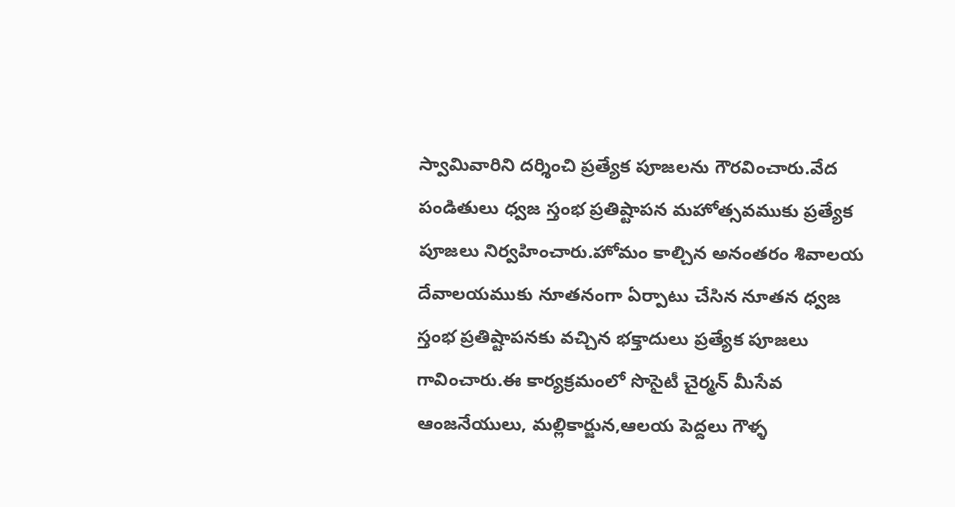స్వామివారిని దర్శించి ప్రత్యేక పూజలను గౌరవించారు.వేద పండితులు ధ్వజ స్తంభ ప్రతిష్టాపన మహోత్సవముకు ప్రత్యేక పూజలు నిర్వహించారు.హోమం కాల్చిన అనంతరం శివాలయ దేవాలయముకు నూతనంగా ఏర్పాటు చేసిన నూతన ధ్వజ స్తంభ ప్రతిష్టాపనకు వచ్చిన భక్తాదులు ప్రత్యేక పూజలు గావించారు.ఈ కార్యక్రమంలో సొసైటీ చైర్మన్ మీసేవ ఆంజనేయులు, మల్లికార్జున,ఆలయ పెద్దలు గౌళ్ళ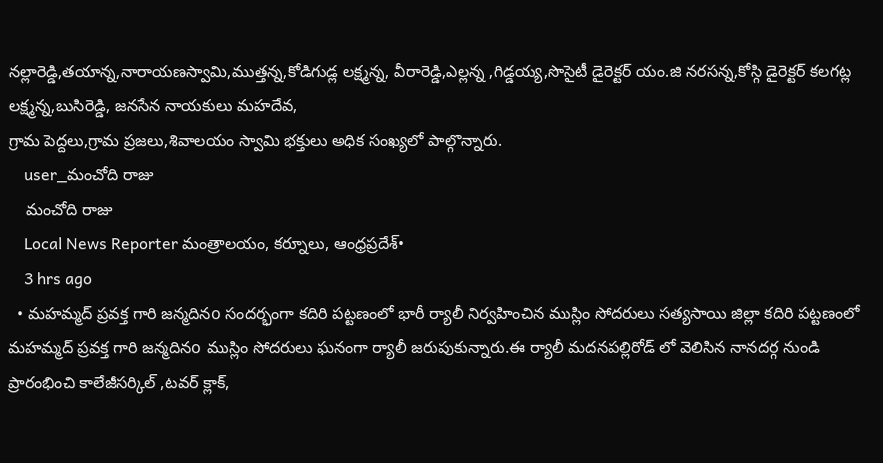నల్లారెడ్డి,తయాన్న,నారాయణస్వామి,ముత్తన్న,కోడిగుడ్ల లక్ష్మన్న, వీరారెడ్డి,ఎల్లన్న ,గిడ్డయ్య,సొసైటీ డైరెక్టర్ యం.జి నరసన్న,కోస్గి డైరెక్టర్ కలగట్ల లక్ష్మన్న,బుసిరెడ్డి, జనసేన నాయకులు మహదేవ,
గ్రామ పెద్దలు,గ్రామ ప్రజలు,శివాలయం స్వామి భక్తులు అధిక సంఖ్యలో పాల్గొన్నారు.
    user_మంచోది రాజు
    మంచోది రాజు
    Local News Reporter మంత్రాలయం, కర్నూలు, ఆంధ్రప్రదేశ్•
    3 hrs ago
  • మహమ్మద్ ప్రవక్త గారి జన్మదినo సందర్భంగా కదిరి పట్టణంలో భారీ ర్యాలీ నిర్వహించిన ముస్లిం సోదరులు సత్యసాయి జిల్లా కదిరి పట్టణంలో మహమ్మద్ ప్రవక్త గారి జన్మదినo ముస్లిం సోదరులు ఘనంగా ర్యాలీ జరుపుకున్నారు.ఈ ర్యాలీ మదనపల్లిరోడ్ లో వెలిసిన నానదర్గ నుండి ప్రారంభించి కాలేజీసర్కిల్ ,టవర్ క్లాక్,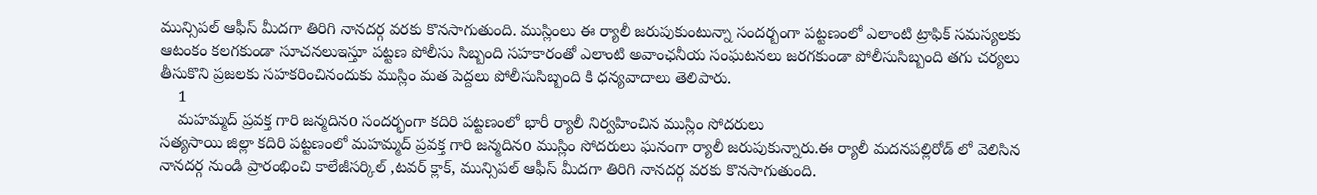మున్సిపల్ ఆఫీస్ మీదగా తిరిగి నానదర్గ వరకు కొనసాగుతుంది. ముస్లింలు ఈ ర్యాలీ జరుపుకుంటున్నా సందర్బంగా పట్టణంలో ఎలాంటి ట్రాఫిక్ సమస్యలకు ఆటంకం కలగకుండా సూచనలుఇస్తూ పట్టణ పోలీసు సిబ్బంది సహకారంతో ఎలాంటి అవాంఛనీయ సంఘటనలు జరగకుండా పోలీసుసిబ్బంది తగు చర్యలు తీసుకొని ప్రజలకు సహకరించినందుకు ముస్లిం మత పెద్దలు పోలీసుసిబ్బంది కి ధన్యవాదాలు తెలిపారు.
    1
    మహమ్మద్ ప్రవక్త గారి జన్మదినo సందర్భంగా కదిరి పట్టణంలో భారీ ర్యాలీ నిర్వహించిన ముస్లిం సోదరులు
సత్యసాయి జిల్లా కదిరి పట్టణంలో మహమ్మద్ ప్రవక్త గారి జన్మదినo ముస్లిం సోదరులు ఘనంగా ర్యాలీ జరుపుకున్నారు.ఈ ర్యాలీ మదనపల్లిరోడ్ లో వెలిసిన నానదర్గ నుండి ప్రారంభించి కాలేజీసర్కిల్ ,టవర్ క్లాక్, మున్సిపల్ ఆఫీస్ మీదగా తిరిగి నానదర్గ వరకు కొనసాగుతుంది.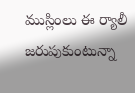ముస్లింలు ఈ ర్యాలీ జరుపుకుంటున్నా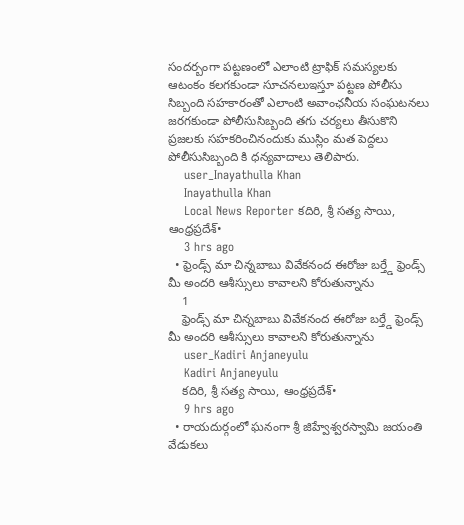సందర్బంగా పట్టణంలో ఎలాంటి ట్రాఫిక్ సమస్యలకు ఆటంకం కలగకుండా సూచనలుఇస్తూ పట్టణ పోలీసు సిబ్బంది సహకారంతో ఎలాంటి అవాంఛనీయ సంఘటనలు జరగకుండా పోలీసుసిబ్బంది తగు చర్యలు తీసుకొని ప్రజలకు సహకరించినందుకు ముస్లిం మత పెద్దలు పోలీసుసిబ్బంది కి ధన్యవాదాలు తెలిపారు.
    user_Inayathulla Khan
    Inayathulla Khan
    Local News Reporter కదిరి, శ్రీ సత్య సాయి, ఆంధ్రప్రదేశ్•
    3 hrs ago
  • ఫ్రెండ్స్ మా చిన్నబాబు వివేకనంద ఈరోజు బర్త్డే ఫ్రెండ్స్ మీ అందరి ఆశీస్సులు కావాలని కోరుతున్నాను
    1
    ఫ్రెండ్స్ మా చిన్నబాబు వివేకనంద ఈరోజు బర్త్డే ఫ్రెండ్స్ మీ అందరి ఆశీస్సులు కావాలని కోరుతున్నాను
    user_Kadiri Anjaneyulu
    Kadiri Anjaneyulu
    కదిరి, శ్రీ సత్య సాయి, ఆంధ్రప్రదేశ్•
    9 hrs ago
  • రాయదుర్గంలో ఘనంగా శ్రీ జిహ్వేశ్వరస్వామి జయంతి వేడుకలు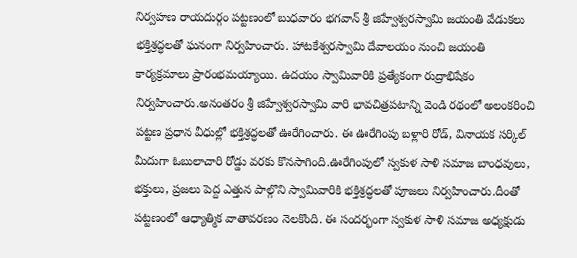నిర్వహణ రాయదుర్గం పట్టణంలో బుధవారం భగవాన్ శ్రీ జిహ్వేశ్వరస్వామి జయంతి వేడుకలు భక్తిశ్రద్ధలతో ఘనంగా నిర్వహించారు. హాటకేశ్వరస్వామి దేవాలయం నుంచి జయంతి కార్యక్రమాలు ప్రారంభమయ్యాయి. ఉదయం స్వామివారికి ప్రత్యేకంగా రుద్రాభిషేకం నిర్వహించారు.అనంతరం శ్రీ జిహ్వేశ్వరస్వామి వారి భావచిత్రపటాన్ని వెండి రథంలో అలంకరించి పట్టణ ప్రధాన వీధుల్లో భక్తిశ్రద్ధలతో ఊరేగించారు. ఈ ఊరేగింపు బళ్లారి రోడ్, వినాయక సర్కిల్ మీదుగా ఓబులాచారి రోడ్డు వరకు కొనసాగింది.ఊరేగింపులో స్వకుళ సాళి సమాజ బాంధవులు, భక్తులు, ప్రజలు పెద్ద ఎత్తున పాల్గొని స్వామివారికి భక్తిశ్రద్ధలతో పూజలు నిర్వహించారు.దీంతో పట్టణంలో ఆధ్యాత్మిక వాతావరణం నెలకొంది. ఈ సందర్భంగా స్వకుళ సాళి సమాజ అధ్యక్షుడు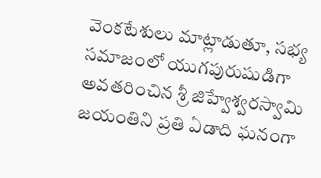వెంకటేశులు మాట్లాడుతూ, సభ్య సమాజంలో యుగపురుషుడిగా అవతరించిన శ్రీ జిహ్వేశ్వరస్వామి జయంతిని ప్రతి ఏడాది ఘనంగా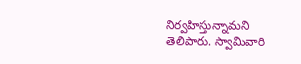నిర్వహిస్తున్నామని తెలిపారు. స్వామివారి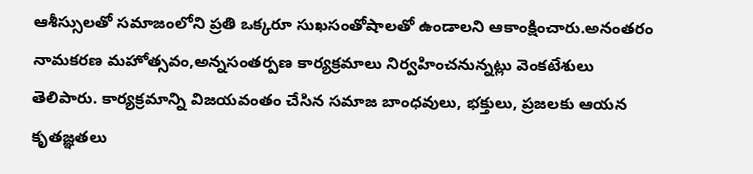ఆశీస్సులతో సమాజంలోని ప్రతి ఒక్కరూ సుఖసంతోషాలతో ఉండాలని ఆకాంక్షించారు.అనంతరం నామకరణ మహోత్సవం,అన్నసంతర్పణ కార్యక్రమాలు నిర్వహించనున్నట్లు వెంకటేశులు తెలిపారు. కార్యక్రమాన్ని విజయవంతం చేసిన సమాజ బాంధవులు, భక్తులు, ప్రజలకు ఆయన కృతజ్ఞతలు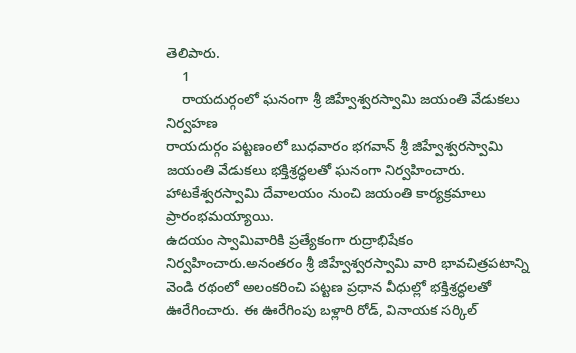తెలిపారు.
    1
    రాయదుర్గంలో ఘనంగా శ్రీ జిహ్వేశ్వరస్వామి జయంతి వేడుకలు నిర్వహణ
రాయదుర్గం పట్టణంలో బుధవారం భగవాన్ శ్రీ జిహ్వేశ్వరస్వామి జయంతి వేడుకలు భక్తిశ్రద్ధలతో ఘనంగా నిర్వహించారు. హాటకేశ్వరస్వామి దేవాలయం నుంచి జయంతి కార్యక్రమాలు ప్రారంభమయ్యాయి.
ఉదయం స్వామివారికి ప్రత్యేకంగా రుద్రాభిషేకం నిర్వహించారు.అనంతరం శ్రీ జిహ్వేశ్వరస్వామి వారి భావచిత్రపటాన్ని వెండి రథంలో అలంకరించి పట్టణ ప్రధాన వీధుల్లో భక్తిశ్రద్ధలతో ఊరేగించారు. ఈ ఊరేగింపు బళ్లారి రోడ్, వినాయక సర్కిల్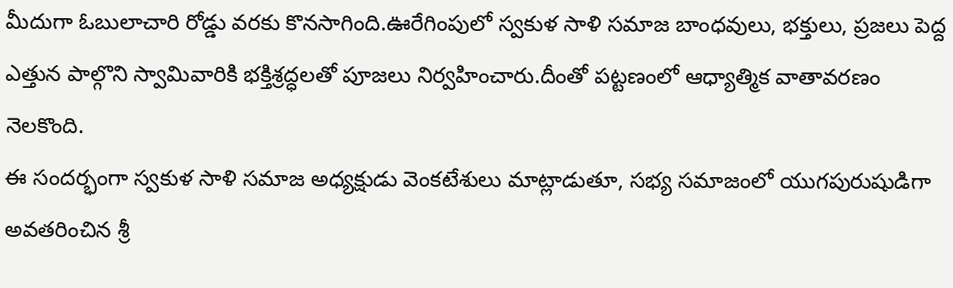మీదుగా ఓబులాచారి రోడ్డు వరకు కొనసాగింది.ఊరేగింపులో స్వకుళ సాళి సమాజ బాంధవులు, భక్తులు, ప్రజలు పెద్ద ఎత్తున పాల్గొని స్వామివారికి భక్తిశ్రద్ధలతో పూజలు నిర్వహించారు.దీంతో పట్టణంలో ఆధ్యాత్మిక వాతావరణం నెలకొంది.
ఈ సందర్భంగా స్వకుళ సాళి సమాజ అధ్యక్షుడు వెంకటేశులు మాట్లాడుతూ, సభ్య సమాజంలో యుగపురుషుడిగా అవతరించిన శ్రీ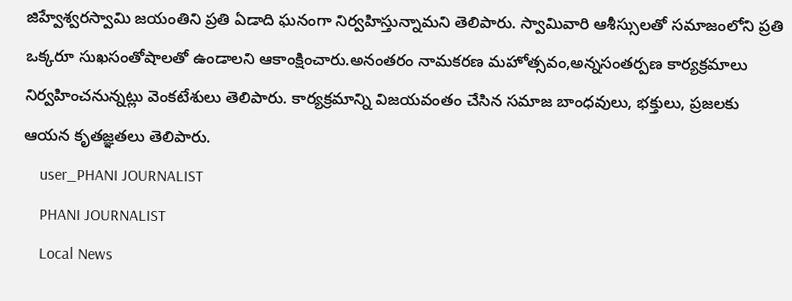జిహ్వేశ్వరస్వామి జయంతిని ప్రతి ఏడాది ఘనంగా నిర్వహిస్తున్నామని తెలిపారు. స్వామివారి ఆశీస్సులతో సమాజంలోని ప్రతి ఒక్కరూ సుఖసంతోషాలతో ఉండాలని ఆకాంక్షించారు.అనంతరం నామకరణ మహోత్సవం,అన్నసంతర్పణ కార్యక్రమాలు నిర్వహించనున్నట్లు వెంకటేశులు తెలిపారు. కార్యక్రమాన్ని విజయవంతం చేసిన సమాజ బాంధవులు, భక్తులు, ప్రజలకు ఆయన కృతజ్ఞతలు తెలిపారు.
    user_PHANI JOURNALIST
    PHANI JOURNALIST
    Local News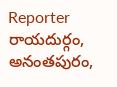Reporter రాయదుర్గం, అనంతపురం,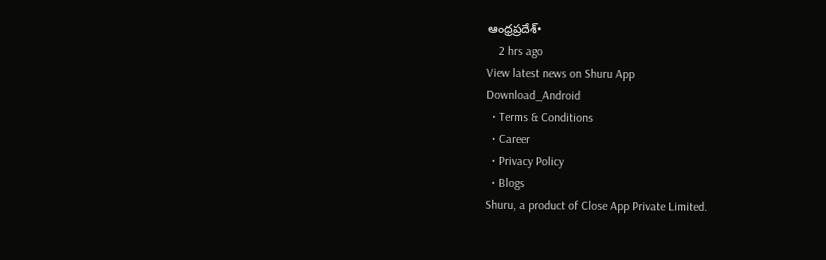ఆంధ్రప్రదేశ్•
    2 hrs ago
View latest news on Shuru App
Download_Android
  • Terms & Conditions
  • Career
  • Privacy Policy
  • Blogs
Shuru, a product of Close App Private Limited.